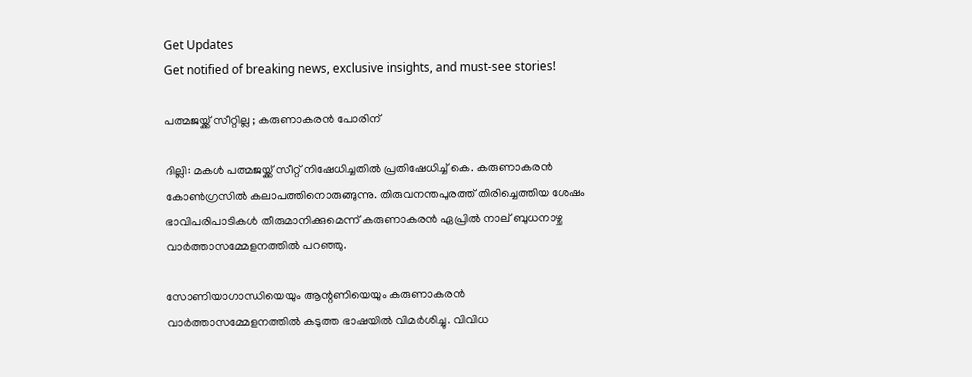Get Updates
Get notified of breaking news, exclusive insights, and must-see stories!

പത്മജയ്ക്ക് സീറ്റില്ല ; കരുണാകരന്‍ പോരിന്

ദില്ലി: മകള്‍ പത്മജയ്ക്ക് സീറ്റ് നിഷേധിച്ചതില്‍ പ്രതിഷേധിച്ച് കെ. കരുണാകരന്‍ കോണ്‍ഗ്രസില്‍ കലാപത്തിനൊരുങ്ങുന്നു. തിരുവനന്തപുരത്ത് തിരിച്ചെത്തിയ ശേഷം ഭാവിപരിപാടികള്‍ തീരുമാനിക്കുമെന്ന് കരുണാകരന്‍ ഏപ്രില്‍ നാല് ബുധനാഴ്ച വാര്‍ത്താസമ്മേളനത്തില്‍ പറഞ്ഞു.

സോണിയാഗാന്ധിയെയും ആന്റണിയെയും കരുണാകരന്‍ വാര്‍ത്താസമ്മേളനത്തില്‍ കടുത്ത ഭാഷയില്‍ വിമര്‍ശിച്ചു. വിവിധ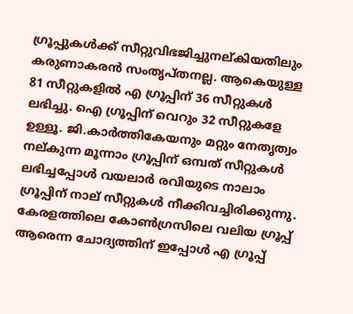ഗ്രൂപ്പുകള്‍ക്ക് സീറ്റുവിഭജിച്ചുനല്കിയതിലും കരുണാകരന്‍ സംതൃപ്തനല്ല. ആകെയുള്ള 81 സീറ്റുകളില്‍ എ ഗ്രൂപ്പിന് 36 സീറ്റുകള്‍ ലഭിച്ചു. ഐ ഗ്രൂപ്പിന് വെറും 32 സീറ്റുകളേ ഉള്ളൂ. ജി.കാര്‍ത്തികേയനും മറ്റും നേതൃത്വം നല്കുന്ന മൂന്നാം ഗ്രൂപ്പിന് ഒമ്പത് സീറ്റുകള്‍ ലഭിച്ചപ്പോള്‍ വയലാര്‍ രവിയുടെ നാലാം ഗ്രൂപ്പിന് നാല് സീറ്റുകള്‍ നീക്കിവച്ചിരിക്കുന്നു. കേരളത്തിലെ കോണ്‍ഗ്രസിലെ വലിയ ഗ്രൂപ്പ് ആരെന്ന ചോദ്യത്തിന് ഇപ്പോള്‍ എ ഗ്രൂപ്പ്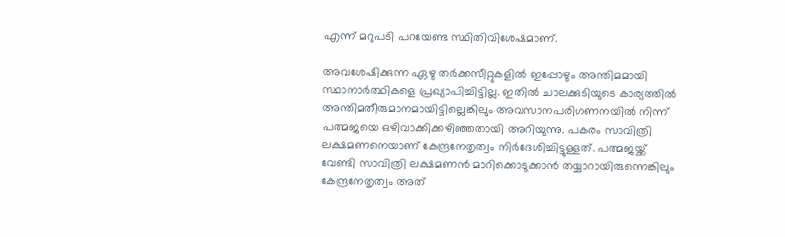എന്ന് മറുപടി പറയേണ്ട സ്ഥിതിവിശേഷമാണ്.

അവശേഷിക്കുന്ന ഏഴു തര്‍ക്കസീറ്റുകളില്‍ ഇപ്പോഴും അന്തിമമായി സ്ഥാനാര്‍ത്ഥികളെ പ്രഖ്യാപിച്ചിട്ടില്ല. ഇതില്‍ ചാലക്കുടിയുടെ കാര്യത്തില്‍ അന്തിമതീരുമാനമായിട്ടില്ലെങ്കിലും അവസാനപരിഗണനയില്‍ നിന്ന് പത്മജയെ ഒഴിവാക്കിക്കഴിഞ്ഞതായി അറിയുന്നു. പകരം സാവിത്രി ലക്ഷമണനെയാണ് കേന്ദ്രനേതൃത്വം നിര്‍ദേശിച്ചിട്ടുള്ളത്. പത്മജയ്ക്ക് വേണ്ടി സാവിത്രി ലക്ഷമണന്‍ മാറിക്കൊടുക്കാന്‍ തയ്യാറായിരുന്നെങ്കിലും കേന്ദ്രനേതൃത്വം അത്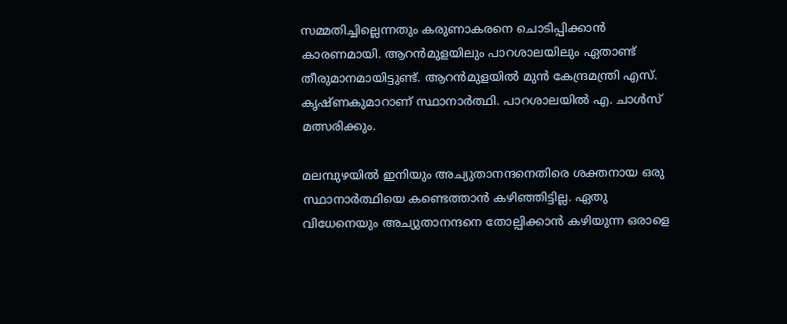സമ്മതിച്ചില്ലെന്നതും കരുണാകരനെ ചൊടിപ്പിക്കാന്‍ കാരണമായി. ആറന്‍മുളയിലും പാറശാലയിലും ഏതാണ്ട് തീരുമാനമായിട്ടുണ്ട്. ആറന്‍മുളയില്‍ മുന്‍ കേന്ദ്രമന്ത്രി എസ്. കൃഷ്ണകുമാറാണ് സ്ഥാനാര്‍ത്ഥി. പാറശാലയില്‍ എ. ചാള്‍സ് മത്സരിക്കും.

മലമ്പുഴയില്‍ ഇനിയും അച്യുതാനന്ദനെതിരെ ശക്തനായ ഒരു സ്ഥാനാര്‍ത്ഥിയെ കണ്ടെത്താന്‍ കഴിഞ്ഞിട്ടില്ല. ഏതു വിധേനെയും അച്യുതാനന്ദനെ തോല്പിക്കാന്‍ കഴിയുന്ന ഒരാളെ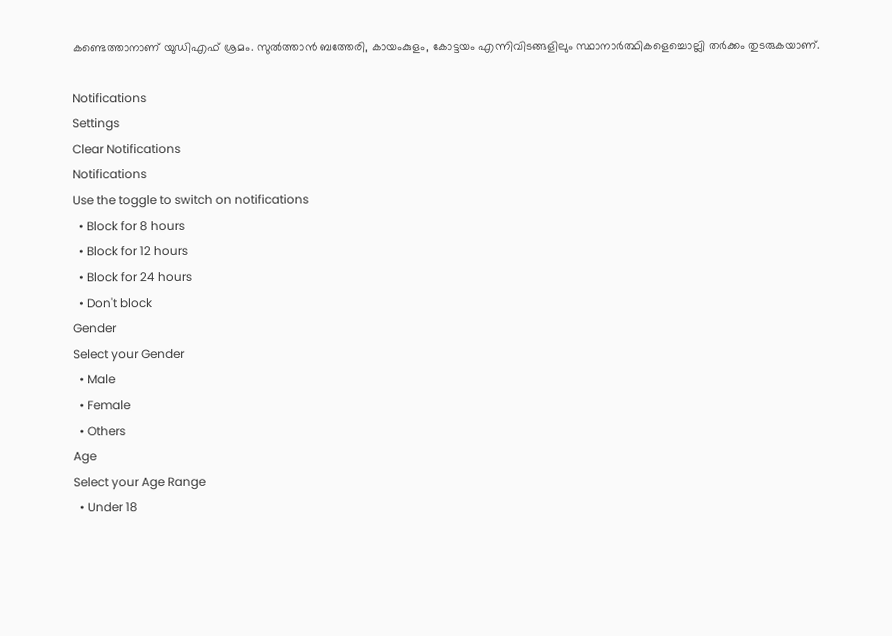കണ്ടെത്താനാണ് യുഡിഎഫ് ശ്രമം. സുല്‍ത്താന്‍ ബത്തേരി, കായംകുളം, കോട്ടയം എന്നിവിടങ്ങളിലും സ്ഥാനാര്‍ത്ഥികളെച്ചൊല്ലി തര്‍ക്കം തുടരുകയാണ്.

Notifications
Settings
Clear Notifications
Notifications
Use the toggle to switch on notifications
  • Block for 8 hours
  • Block for 12 hours
  • Block for 24 hours
  • Don't block
Gender
Select your Gender
  • Male
  • Female
  • Others
Age
Select your Age Range
  • Under 18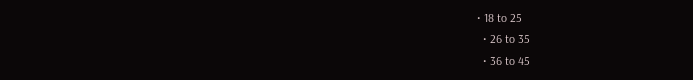• 18 to 25
  • 26 to 35
  • 36 to 45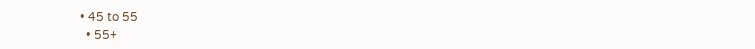• 45 to 55
  • 55+